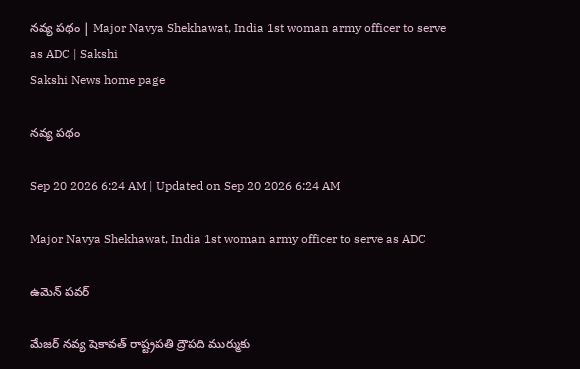నవ్య పథం | Major Navya Shekhawat, India 1st woman army officer to serve as ADC | Sakshi
Sakshi News home page

నవ్య పథం

Sep 20 2026 6:24 AM | Updated on Sep 20 2026 6:24 AM

Major Navya Shekhawat, India 1st woman army officer to serve as ADC

ఉమెన్‌ పవర్‌

మేజర్‌ నవ్య షెకావత్‌ రాష్ట్రపతి ద్రౌపది ముర్ముకు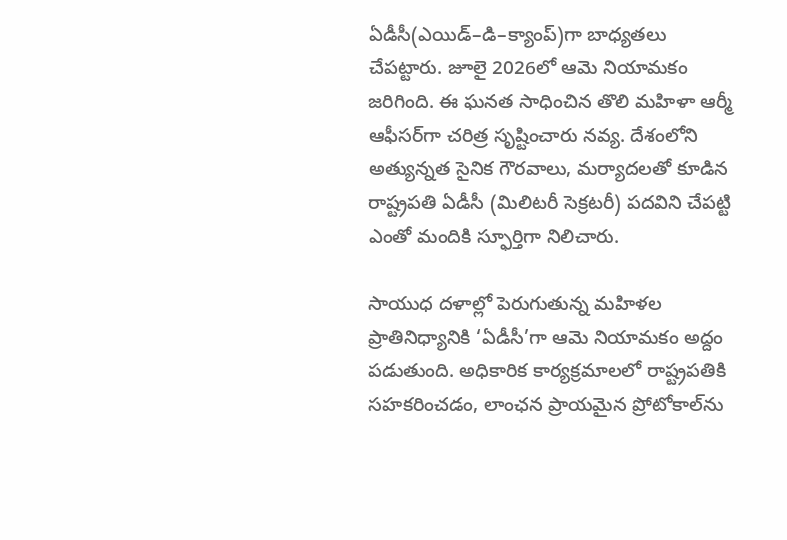ఏడీసీ(ఎయిడ్‌–డి–క్యాంప్‌)గా బాధ్యతలు చేపట్టారు. జూలై 2026లో ఆమె నియామకం జరిగింది. ఈ ఘనత సాధించిన తొలి మహిళా ఆర్మీ ఆఫీసర్‌గా చరిత్ర సృష్టించారు నవ్య. దేశంలోని అత్యున్నత సైనిక గౌరవాలు, మర్యాదలతో కూడిన రాష్ట్రపతి ఏడీసీ (మిలిటరీ సెక్రటరీ) పదవిని చేపట్టి ఎంతో మందికి స్ఫూర్తిగా నిలిచారు.

సాయుధ దళాల్లో పెరుగుతున్న మహిళల  ప్రాతినిధ్యానికి ‘ఏడీసీ’గా ఆమె నియామకం అద్దం పడుతుంది. అధికారిక కార్యక్రమాలలో రాష్ట్రపతికి సహకరించడం, లాంఛన ప్రాయమైన ప్రోటోకాల్‌ను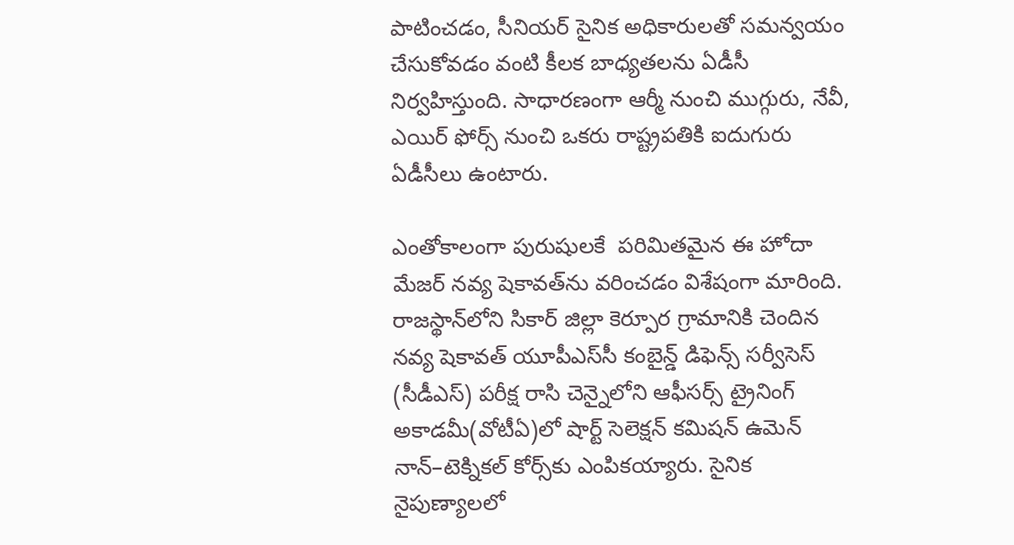పాటించడం, సీనియర్‌ సైనిక అధికారులతో సమన్వయం చేసుకోవడం వంటి కీలక బాధ్యతలను ఏడీసీ నిర్వహిస్తుంది. సాధారణంగా ఆర్మీ నుంచి ముగ్గురు, నేవీ, ఎయిర్‌ ఫోర్స్‌ నుంచి ఒకరు రాష్ట్రపతికి ఐదుగురు ఏడీసీలు ఉంటారు.

ఎంతోకాలంగా పురుషులకే  పరిమితమైన ఈ హోదా మేజర్‌ నవ్య షెకావత్‌ను వరించడం విశేషంగా మారింది. రాజస్థాన్‌లోని సికార్‌ జిల్లా కెర్పూర గ్రామానికి చెందిన నవ్య షెకావత్‌ యూపీఎస్‌సీ కంబైన్డ్‌ డిఫెన్స్‌ సర్వీసెస్‌ (సీడీఎస్‌) పరీక్ష రాసి చెన్నైలోని ఆఫీసర్స్‌ ట్రైనింగ్‌ అకాడమీ(వోటీఏ)లో షార్ట్‌ సెలెక్షన్‌ కమిషన్‌ ఉమెన్‌ నాన్‌–టెక్నికల్‌ కోర్స్‌కు ఎంపికయ్యారు. సైనిక నైపుణ్యాలలో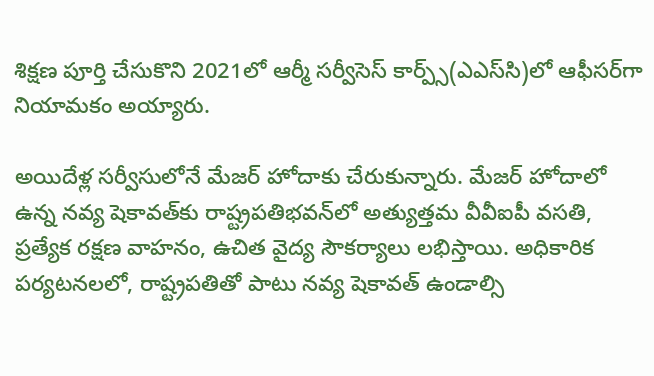శిక్షణ పూర్తి చేసుకొని 2021లో ఆర్మీ సర్వీసెస్‌ కార్ప్స్‌(ఎఎస్‌సి)లో ఆఫీసర్‌గా నియామకం అయ్యారు.

అయిదేళ్ల సర్వీసులోనే మేజర్‌ హోదాకు చేరుకున్నారు. మేజర్‌ హోదాలో ఉన్న నవ్య షెకావత్‌కు రాష్ట్రపతిభవన్‌లో అత్యుత్తమ వీవీఐపీ వసతి, ప్రత్యేక రక్షణ వాహనం, ఉచిత వైద్య సౌకర్యాలు లభిస్తాయి. అధికారిక పర్యటనలలో, రాష్ట్రపతితో పాటు నవ్య షెకావత్‌ ఉండాల్సి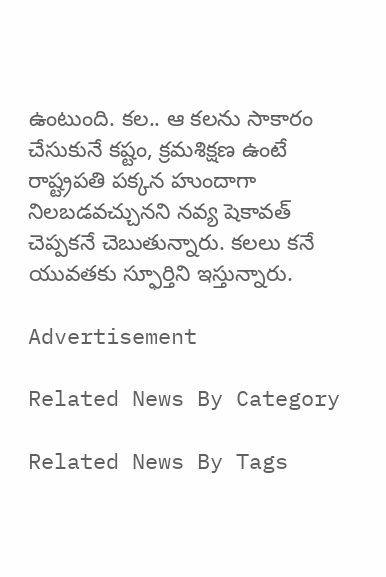ఉంటుంది. కల.. ఆ కలను సాకారం చేసుకునే కష్టం, క్రమశిక్షణ ఉంటే రాష్ట్రపతి పక్కన హుందాగా నిలబడవచ్చునని నవ్య షెకావత్‌ చెప్పకనే చెబుతున్నారు. కలలు కనే యువతకు స్ఫూర్తిని ఇస్తున్నారు.

Advertisement

Related News By Category

Related News By Tags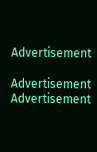Advertisement

Advertisement
Advertisement